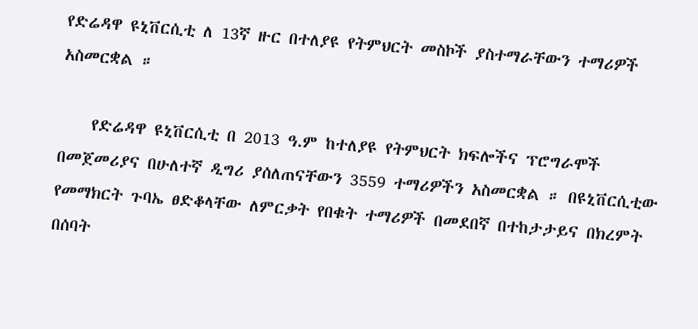የድሬዳዋ ዩኒቨርሲቲ ለ 13ኛ ዙር በተለያዩ የትምህርት መስኮች ያስተማራቸውን ተማሪዎች አስመርቋል ።

    የድሬዳዋ ዩኒቨርሲቲ በ 2013 ዓ.ም ከተለያዩ የትምህርት ክፍሎችና ፕሮግራሞች በመጀመሪያና በሁለተኛ ዲግሪ ያሰለጠናቸውን 3559 ተማሪዎችን አስመርቋል ። በዩኒቨርሲቲው የመማክርት ጉባኤ ፀድቆላቸው ለምርቃት የበቁት ተማሪዎች በመደበኛ በተከታታይና በክረምት በሰባት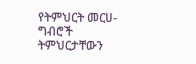የትምህርት መርሀ-ግብሮች ትምህርታቸውን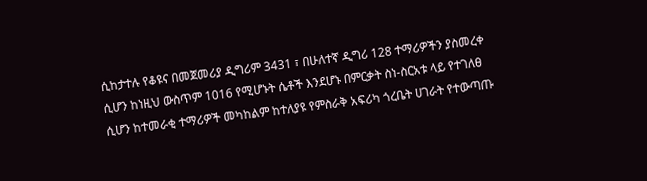ሲከታተሉ የቆዩና በመጀመሪያ ዲግሪም 3431 ፣ በሁለተኛ ዲግሪ 128 ተማሪዎችን ያስመረቀ ሲሆን ከነዚህ ውስጥም 1016 የሚሆኑት ሴቶች እንደሆኑ በምርቃት ስነ-ስርአቱ ላይ የተገለፀ ሲሆን ከተመራቂ ተማሪዎች መካከልም ከተለያዩ የምስራቅ አፍሪካ ጎረቤት ሀገራት የተውጣጡ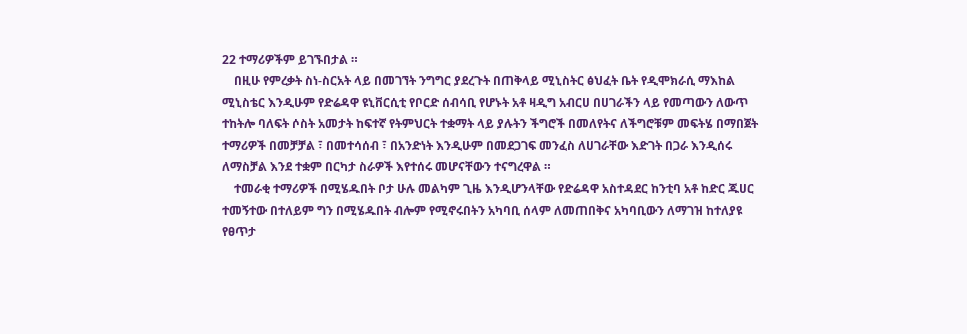22 ተማሪዎችም ይገኙበታል ።
    በዚሁ የምረቃት ስነ-ስርአት ላይ በመገኘት ንግግር ያደረጉት በጠቅላይ ሚኒስትር ፅህፈት ቤት የዲሞክራሲ ማእከል ሚኒስቴር እንዲሁም የድሬዳዋ ዩኒቨርሲቲ የቦርድ ሰብሳቢ የሆኑት አቶ ዛዲግ አብርሀ በሀገራችን ላይ የመጣውን ለውጥ ተከትሎ ባለፍት ሶስት አመታት ከፍተኛ የትምህርት ተቋማት ላይ ያሉትን ችግሮች በመለየትና ለችግሮቹም መፍትሄ በማበጀት ተማሪዎች በመቻቻል ፣ በመተሳሰብ ፣ በአንድነት እንዲሁም በመደጋገፍ መንፈስ ለሀገራቸው እድገት በጋራ እንዲሰሩ ለማስቻል እንደ ተቋም በርካታ ስራዎች እየተሰሩ መሆናቸውን ተናግረዋል ።
    ተመራቂ ተማሪዎች በሚሄዱበት ቦታ ሁሉ መልካም ጊዜ እንዲሆንላቸው የድሬዳዋ አስተዳደር ከንቲባ አቶ ከድር ጁሀር ተመኝተው በተለይም ግን በሚሄዱበት ብሎም የሚኖሩበትን አካባቢ ሰላም ለመጠበቅና አካባቢውን ለማገዝ ከተለያዩ የፀጥታ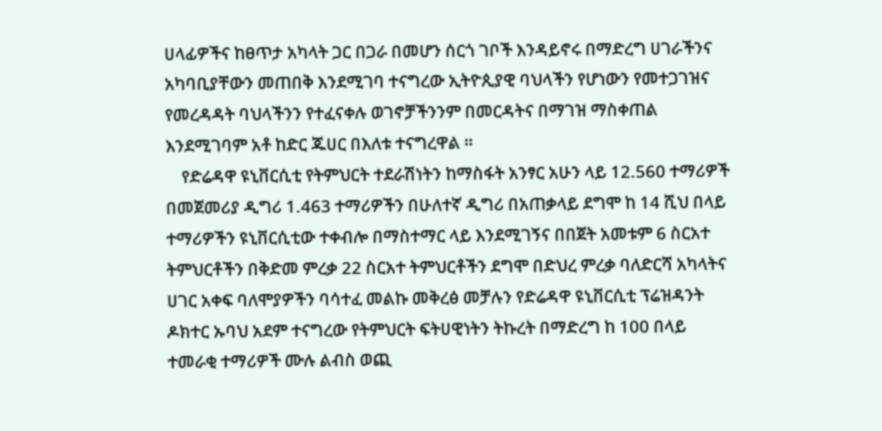ሀላፊዎችና ከፀጥታ አካላት ጋር በጋራ በመሆን ሰርጎ ገቦች እንዳይኖሩ በማድረግ ሀገራችንና አካባቢያቸውን መጠበቅ እንደሚገባ ተናግረው ኢትዮጲያዊ ባህላችን የሆነውን የመተጋገዝና የመረዳዳት ባህላችንን የተፈናቀሉ ወገኖቻችንንም በመርዳትና በማገዝ ማስቀጠል እንደሚገባም አቶ ከድር ጁሀር በእለቱ ተናግረዋል ።
    የድሬዳዋ ዩኒቨርሲቲ የትምህርት ተደራሽነትን ከማስፋት አንፃር አሁን ላይ 12.560 ተማሪዎች በመጀመሪያ ዲግሪ 1.463 ተማሪዎችን በሁለተኛ ዲግሪ በአጠቃላይ ደግሞ ከ 14 ሺህ በላይ ተማሪዎችን ዩኒቨርሲቲው ተቀብሎ በማስተማር ላይ እንደሚገኝና በበጀት አመቱም 6 ስርአተ ትምህርቶችን በቅድመ ምረቃ 22 ስርአተ ትምህርቶችን ደግሞ በድህረ ምረቃ ባለድርሻ አካላትና ሀገር አቀፍ ባለሞያዎችን ባሳተፈ መልኩ መቅረፅ መቻሉን የድሬዳዋ ዩኒቨርሲቲ ፕሬዝዳንት ዶክተር ኡባህ አደም ተናግረው የትምህርት ፍትሀዊነትን ትኩረት በማድረግ ከ 100 በላይ ተመራቂ ተማሪዎች ሙሉ ልብስ ወጪ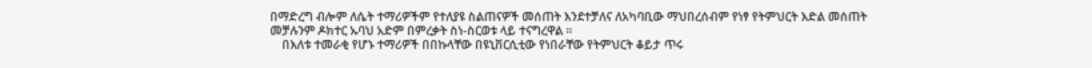በማድረግ ብሎም ለሴት ተማሪዎችም የተለያዩ ስልጠናዎች መሰጠት እንደተቻለና ለአካባቢው ማህበረሰብም የነፃ የትምህርት እድል መሰጠት መቻሉንም ዶክተር ኡባህ አድም በምረቃት ስነ-ስርወቱ ላይ ተናግረዋል ።
    በእለቱ ተመራቂ የሆኑ ተማሪዎች በበኩላቸው በዩኒቨርሲቲው የነበራቸው የትምህርት ቆይታ ጥሩ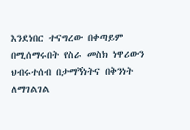እንደነበር ተናግረው በቀጣይም በሚሰማሩበት የስራ መስክ ነዋሪውን ህብሩተሰብ በታማኝነትና በቅንነት ለማገልገል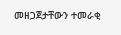መዘጋጀታቸውን ተመራቂ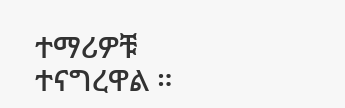ተማሪዎቹ ተናግረዋል ።